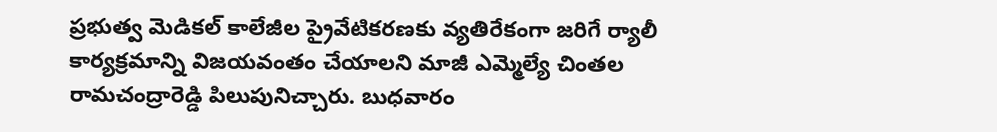ప్రభుత్వ మెడికల్ కాలేజీల ప్రైవేటికరణకు వ్యతిరేకంగా జరిగే ర్యాలీ కార్యక్రమాన్ని విజయవంతం చేయాలని మాజీ ఎమ్మెల్యే చింతల రామచంద్రారెడ్డి పిలుపునిచ్చారు. బుధవారం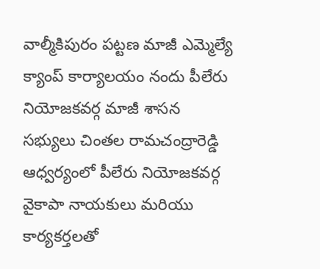వాల్మీకిపురం పట్టణ మాజీ ఎమ్మెల్యే క్యాంప్ కార్యాలయం నందు పీలేరు నియోజకవర్గ మాజీ శాసన సభ్యులు చింతల రామచంద్రారెడ్డి ఆధ్వర్యంలో పీలేరు నియోజకవర్గ వైకాపా నాయకులు మరియు కార్యకర్తలతో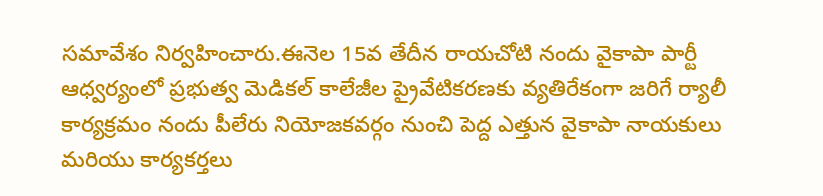సమావేశం నిర్వహించారు.ఈనెల 15వ తేదీన రాయచోటి నందు వైకాపా పార్టీ ఆధ్వర్యంలో ప్రభుత్వ మెడికల్ కాలేజీల ప్రైవేటికరణకు వ్యతిరేకంగా జరిగే ర్యాలీ కార్యక్రమం నందు పీలేరు నియోజకవర్గం నుంచి పెద్ద ఎత్తున వైకాపా నాయకులు మరియు కార్యకర్తలు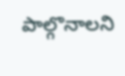పాల్గొనాలని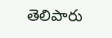తెలిపారు